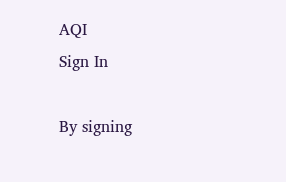AQI
Sign In

By signing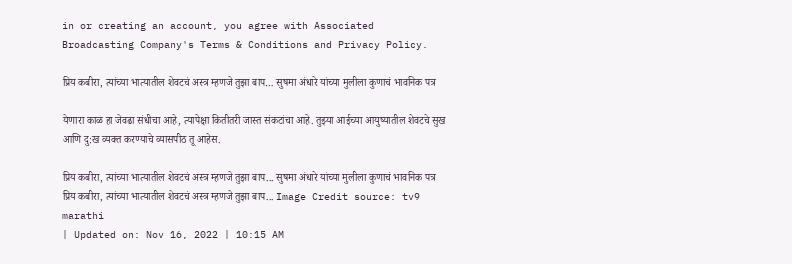in or creating an account, you agree with Associated Broadcasting Company's Terms & Conditions and Privacy Policy.

प्रिय कबीरा, त्यांच्या भात्यातील शेवटचं अस्त्र म्हणजे तुझा बाप… सुषमा अंधारे यांच्या मुलीला कुणाचं भावनिक पत्र

येणारा काळ हा जेवढा संधीचा आहे, त्यापेक्षा कितीतरी जास्त संकटांचा आहे. तुझ्या आईच्या आयुष्यातील शेवटचे सुख आणि दु:ख व्यक्त करण्याचे व्यासपीठ तू आहेस.

प्रिय कबीरा, त्यांच्या भात्यातील शेवटचं अस्त्र म्हणजे तुझा बाप... सुषमा अंधारे यांच्या मुलीला कुणाचं भावनिक पत्र
प्रिय कबीरा, त्यांच्या भात्यातील शेवटचं अस्त्र म्हणजे तुझा बाप... Image Credit source: tv9 marathi
| Updated on: Nov 16, 2022 | 10:15 AM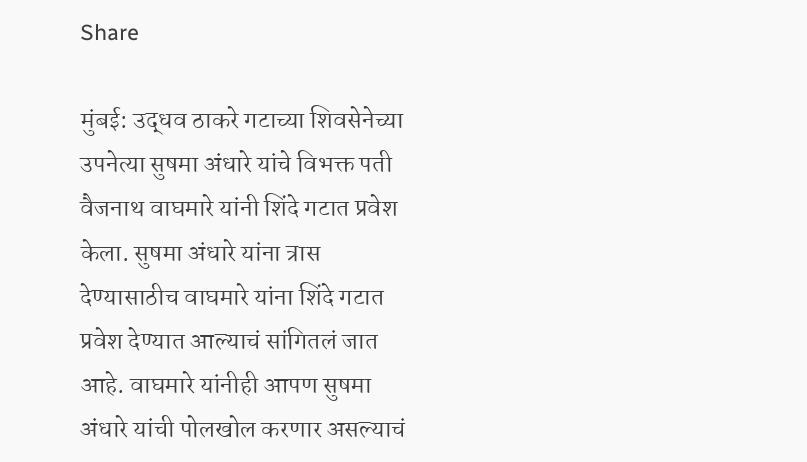Share

मुंबई: उद्धव ठाकरे गटाच्या शिवसेनेच्या उपनेत्या सुषमा अंधारे यांचे विभक्त पती वैजनाथ वाघमारे यांनी शिंदे गटात प्रवेश केला. सुषमा अंधारे यांना त्रास देण्यासाठीच वाघमारे यांना शिंदे गटात प्रवेश देण्यात आल्याचं सांगितलं जात आहे. वाघमारे यांनीही आपण सुषमा अंधारे यांची पोलखोल करणार असल्याचं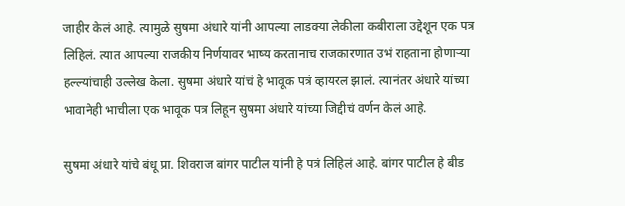जाहीर केलं आहे. त्यामुळे सुषमा अंधारे यांनी आपल्या लाडक्या लेकीला कबीराला उद्देशून एक पत्र लिहिलं. त्यात आपल्या राजकीय निर्णयावर भाष्य करतानाच राजकारणात उभं राहताना होणाऱ्या हल्ल्यांचाही उल्लेख केला. सुषमा अंधारे यांचं हे भावूक पत्रं व्हायरल झालं. त्यानंतर अंधारे यांच्या भावानेही भाचीला एक भावूक पत्र लिहून सुषमा अंधारे यांच्या जिद्दीचं वर्णन केलं आहे.

सुषमा अंधारे यांचे बंधू प्रा. शिवराज बांगर पाटील यांनी हे पत्रं लिहिलं आहे. बांगर पाटील हे बीड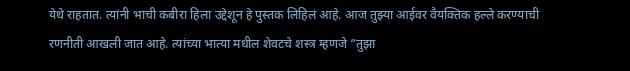येथे राहतात. त्यांनी भाची कबीरा हिला उद्देशून हे पुस्तक लिहिलं आहे. आज तुझ्या आईवर वैयक्तिक हल्ले करण्याची रणनीती आखली जात आहे. त्यांच्या भात्या मधील शेवटचे शस्त्र म्हणजे “तुझा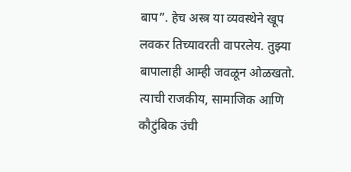बाप”. हेच अस्त्र या व्यवस्थेने खूप लवकर तिच्यावरती वापरलेय. तुझ्या बापालाही आम्ही जवळून ओळखतो. त्याची राजकीय, सामाजिक आणि कौटुंबिक उंची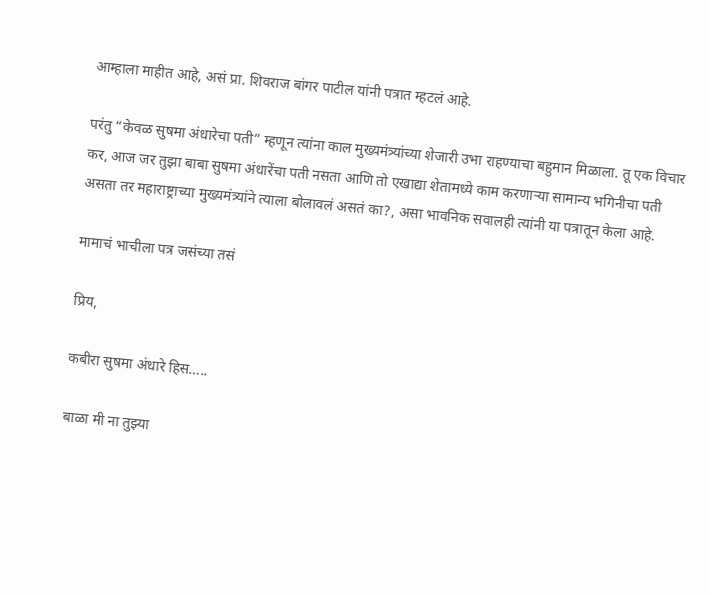आम्हाला माहीत आहे, असं प्रा. शिवराज बांगर पाटील यांनी पत्रात म्हटलं आहे.

परंतु “केवळ सुषमा अंधारेचा पती” म्हणून त्यांना काल मुख्यमंत्र्यांच्या शेजारी उभा राहण्याचा बहुमान मिळाला. तू एक विचार कर, आज जर तुझा बाबा सुषमा अंधारेंचा पती नसता आणि तो एखाद्या शेतामध्ये काम करणाऱ्या सामान्य भगिनीचा पती असता तर महाराष्ट्राच्या मुख्यमंत्र्यांने त्याला बोलावलं असतं का?, असा भावनिक सवालही त्यांनी या पत्रातून केला आहे.

मामाचं भाचीला पत्र जसंच्या तसं

प्रिय,

कबीरा सुषमा अंधारे हिस…..

बाळा मी ना तुझ्या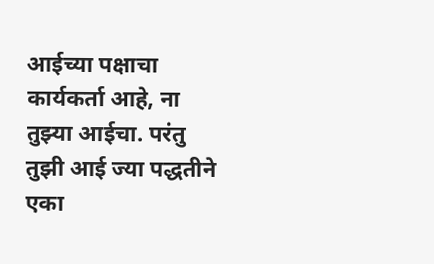आईच्या पक्षाचा कार्यकर्ता आहे, ना तुझ्या आईचा. परंतु तुझी आई ज्या पद्धतीने एका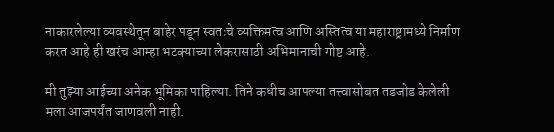नाकारलेल्या व्यवस्थेतून बाहेर पडून स्वतःचे व्यक्तिमत्व आणि अस्तित्व या महाराष्ट्रामध्ये निर्माण करत आहे ही खरंच आम्हा भटक्याच्या लेकरासाठी अभिमानाची गोष्ट आहे.

मी तुझ्या आईच्या अनेक भूमिका पाहिल्या. तिने कधीच आपल्या तत्त्वासोबत तडजोड केलेली मला आजपर्यंत जाणवली नाही.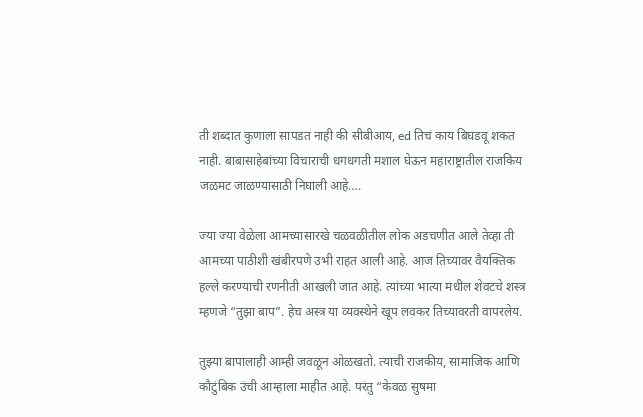ती शब्दात कुणाला सापडत नाही की सीबीआय, ed तिचं काय बिघडवू शकत नाही. बाबासाहेबांच्या विचाराची धगधगती मशाल घेऊन महाराष्ट्रातील राजकिय जळमट जाळण्यासाठी निघाली आहे….

ज्या ज्या वेळेला आमच्यासारखे चळवळीतील लोक अडचणीत आले तेव्हा ती आमच्या पाठीशी खंबीरपणे उभी राहत आली आहे. आज तिच्यावर वैयक्तिक हल्ले करण्याची रणनीती आखली जात आहे. त्यांच्या भात्या मधील शेवटचे शस्त्र म्हणजे “तुझा बाप”. हेच अस्त्र या व्यवस्थेने खूप लवकर तिच्यावरती वापरलेय.

तुझ्या बापालाही आम्ही जवळून ओळखतो. त्याची राजकीय, सामाजिक आणि कौटुंबिक उंची आम्हाला माहीत आहे. परंतु “केवळ सुषमा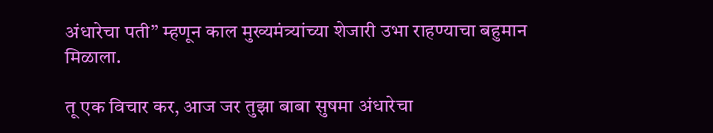अंधारेचा पती” म्हणून काल मुख्यमंत्र्यांच्या शेजारी उभा राहण्याचा बहुमान मिळाला.

तू एक विचार कर, आज जर तुझा बाबा सुषमा अंधारेचा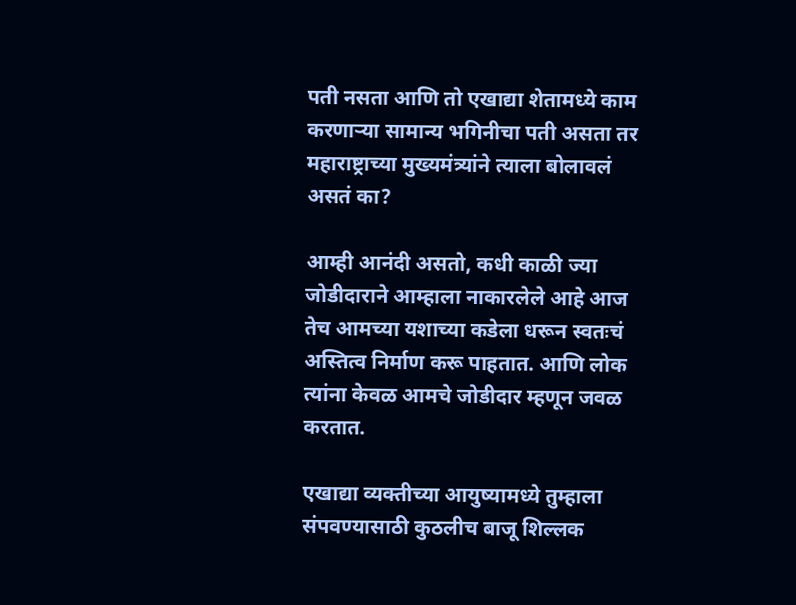पती नसता आणि तो एखाद्या शेतामध्ये काम करणाऱ्या सामान्य भगिनीचा पती असता तर महाराष्ट्राच्या मुख्यमंत्र्यांने त्याला बोलावलं असतं का?

आम्ही आनंदी असतो, कधी काळी ज्या जोडीदाराने आम्हाला नाकारलेले आहे आज तेच आमच्या यशाच्या कडेला धरून स्वतःचं अस्तित्व निर्माण करू पाहतात. आणि लोक त्यांना केवळ आमचे जोडीदार म्हणून जवळ करतात.

एखाद्या व्यक्तीच्या आयुष्यामध्ये तुम्हाला संपवण्यासाठी कुठलीच बाजू शिल्लक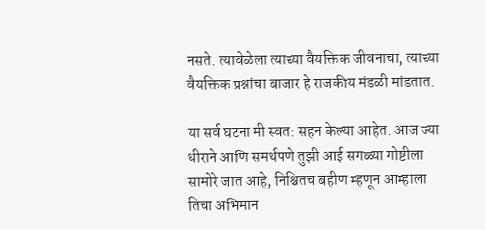नसते. त्यावेळेला त्याच्या वैयक्तिक जीवनाचा, त्याच्या वैयक्तिक प्रश्नांचा बाजार हे राजकीय मंडळी मांडतात.

या सर्व घटना मी स्वत: सहन केल्या आहेत. आज ज्या धीराने आणि समर्थपणे तुझी आई सगळ्या गोष्टीला सामोरे जात आहे, निश्चितच बहीण म्हणून आम्हाला तिचा अभिमान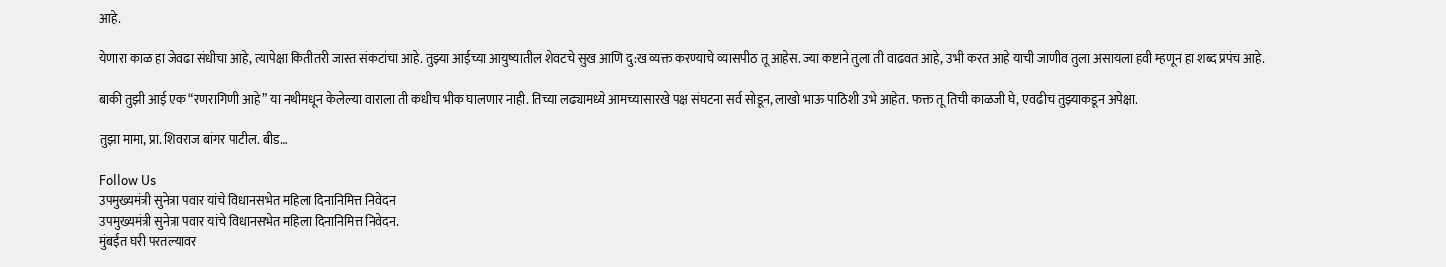आहे.

येणारा काळ हा जेवढा संधीचा आहे, त्यापेक्षा कितीतरी जास्त संकटांचा आहे. तुझ्या आईच्या आयुष्यातील शेवटचे सुख आणि दु:ख व्यक्त करण्याचे व्यासपीठ तू आहेस. ज्या कष्टाने तुला ती वाढवत आहे, उभी करत आहे याची जाणीव तुला असायला हवी म्हणून हा शब्द प्रपंच आहे.

बाकी तुझी आई एक “रणरागिणी आहे” या नथीमधून केलेल्या वाराला ती कधीच भीक घालणार नाही. तिच्या लढ्यामध्ये आमच्यासारखे पक्ष संघटना सर्व सोडून, लाखो भाऊ पाठिशी उभे आहेत. फक्त तू तिची काळजी घे, एवढीच तुझ्याकडून अपेक्षा.

तुझा मामा, प्रा. शिवराज बांगर पाटील. बीड…

Follow Us
उपमुख्यमंत्री सुनेत्रा पवार यांचे विधानसभेत महिला दिनानिमित्त निवेदन
उपमुख्यमंत्री सुनेत्रा पवार यांचे विधानसभेत महिला दिनानिमित्त निवेदन.
मुंबईत घरी परतल्यावर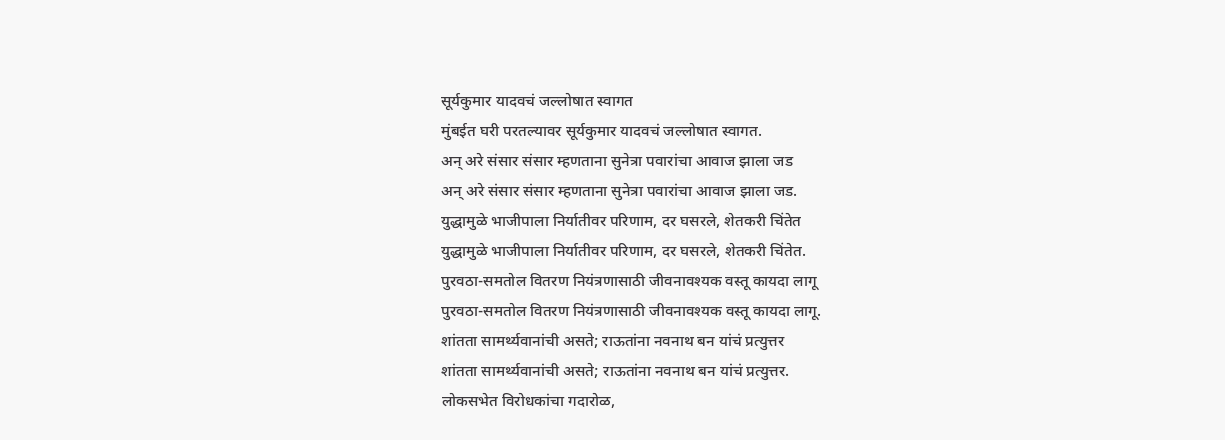सूर्यकुमार यादवचं जल्लोषात स्वागत
मुंबईत घरी परतल्यावर सूर्यकुमार यादवचं जल्लोषात स्वागत.
अन् अरे संसार संसार म्हणताना सुनेत्रा पवारांचा आवाज झाला जड
अन् अरे संसार संसार म्हणताना सुनेत्रा पवारांचा आवाज झाला जड.
युद्धामुळे भाजीपाला निर्यातीवर परिणाम, दर घसरले, शेतकरी चिंतेत
युद्धामुळे भाजीपाला निर्यातीवर परिणाम, दर घसरले, शेतकरी चिंतेत.
पुरवठा-समतोल वितरण नियंत्रणासाठी जीवनावश्यक वस्तू कायदा लागू
पुरवठा-समतोल वितरण नियंत्रणासाठी जीवनावश्यक वस्तू कायदा लागू.
शांतता सामर्थ्यवानांची असते; राऊतांना नवनाथ बन यांचं प्रत्युत्तर
शांतता सामर्थ्यवानांची असते; राऊतांना नवनाथ बन यांचं प्रत्युत्तर.
लोकसभेत विरोधकांचा गदारोळ,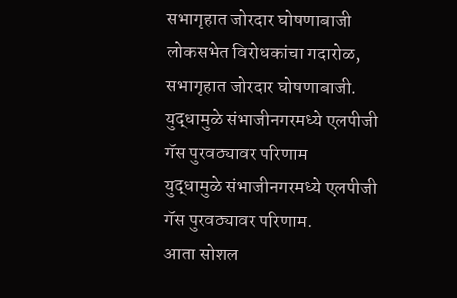सभागृहात जोरदार घोषणाबाजी
लोकसभेत विरोधकांचा गदारोळ, सभागृहात जोरदार घोषणाबाजी.
युद्धामुळे संभाजीनगरमध्ये एलपीजी गॅस पुरवठ्यावर परिणाम
युद्धामुळे संभाजीनगरमध्ये एलपीजी गॅस पुरवठ्यावर परिणाम.
आता सोशल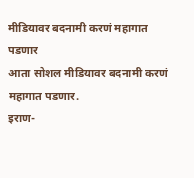मीडियावर बदनामी करणं महागात पडणार
आता सोशल मीडियावर बदनामी करणं महागात पडणार.
इराण-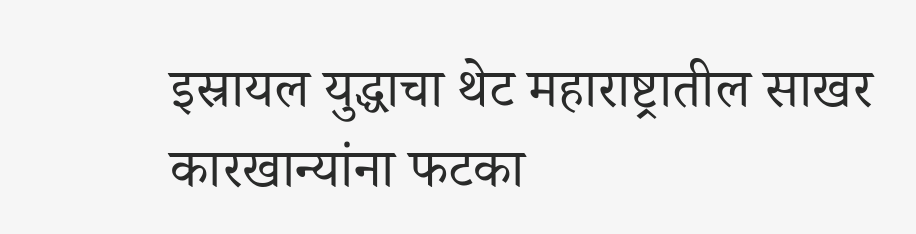इस्रायल युद्धाचा थेट महाराष्ट्रातील साखर कारखान्यांना फटका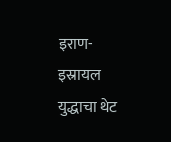इराण-इस्रायल युद्धाचा थेट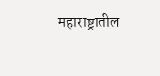महाराष्ट्रातील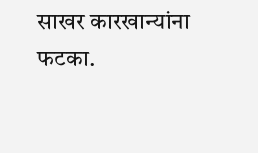साखर कारखान्यांना फटका.